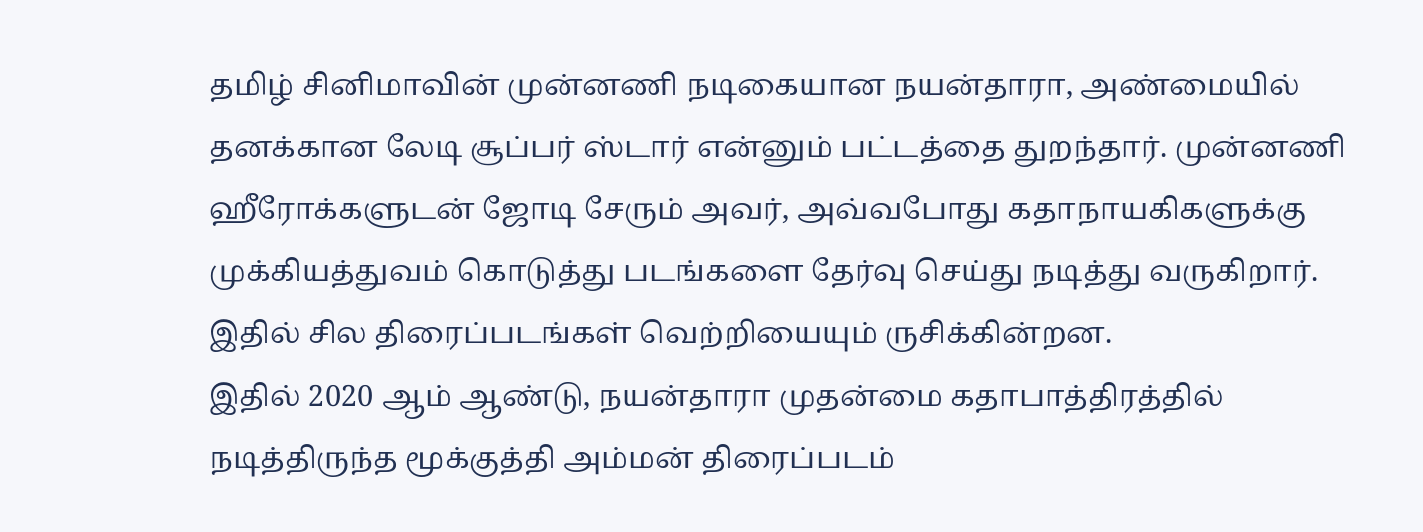தமிழ் சினிமாவின் முன்னணி நடிகையான நயன்தாரா, அண்மையில் தனக்கான லேடி சூப்பர் ஸ்டார் என்னும் பட்டத்தை துறந்தார். முன்னணி ஹீரோக்களுடன் ஜோடி சேரும் அவர், அவ்வபோது கதாநாயகிகளுக்கு முக்கியத்துவம் கொடுத்து படங்களை தேர்வு செய்து நடித்து வருகிறார். இதில் சில திரைப்படங்கள் வெற்றியையும் ருசிக்கின்றன.
இதில் 2020 ஆம் ஆண்டு, நயன்தாரா முதன்மை கதாபாத்திரத்தில் நடித்திருந்த மூக்குத்தி அம்மன் திரைப்படம்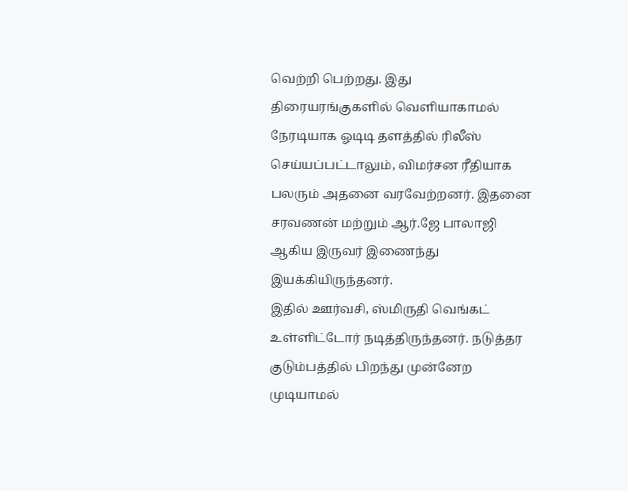வெற்றி பெற்றது. இது திரையரங்குகளில் வெளியாகாமல் நேரடியாக ஓடிடி தளத்தில் ரிலீஸ் செய்யப்பட்டாலும், விமர்சன ரீதியாக பலரும் அதனை வரவேற்றனர். இதனை சரவணன் மற்றும் ஆர்.ஜே பாலாஜி ஆகிய இருவர் இணைந்து இயக்கியிருந்தனர்.
இதில் ஊர்வசி, ஸ்மிருதி வெங்கட் உள்ளிட்டோர் நடித்திருந்தனர். நடுத்தர குடும்பத்தில் பிறந்து முன்னேற முடியாமல்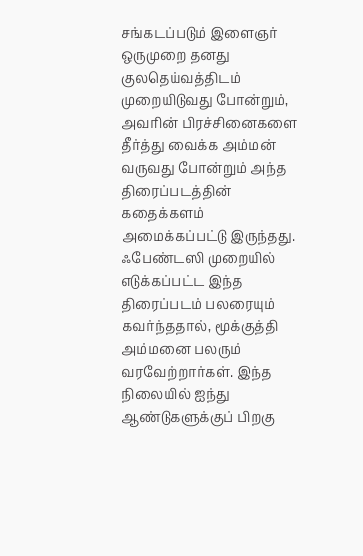சங்கடப்படும் இளைஞர் ஒருமுறை தனது குலதெய்வத்திடம் முறையிடுவது போன்றும், அவரின் பிரச்சினைகளை தீர்த்து வைக்க அம்மன் வருவது போன்றும் அந்த திரைப்படத்தின் கதைக்களம் அமைக்கப்பட்டு இருந்தது.
ஃபேண்டஸி முறையில் எடுக்கப்பட்ட இந்த திரைப்படம் பலரையும் கவர்ந்ததால், மூக்குத்தி அம்மனை பலரும் வரவேற்றார்கள். இந்த நிலையில் ஐந்து ஆண்டுகளுக்குப் பிறகு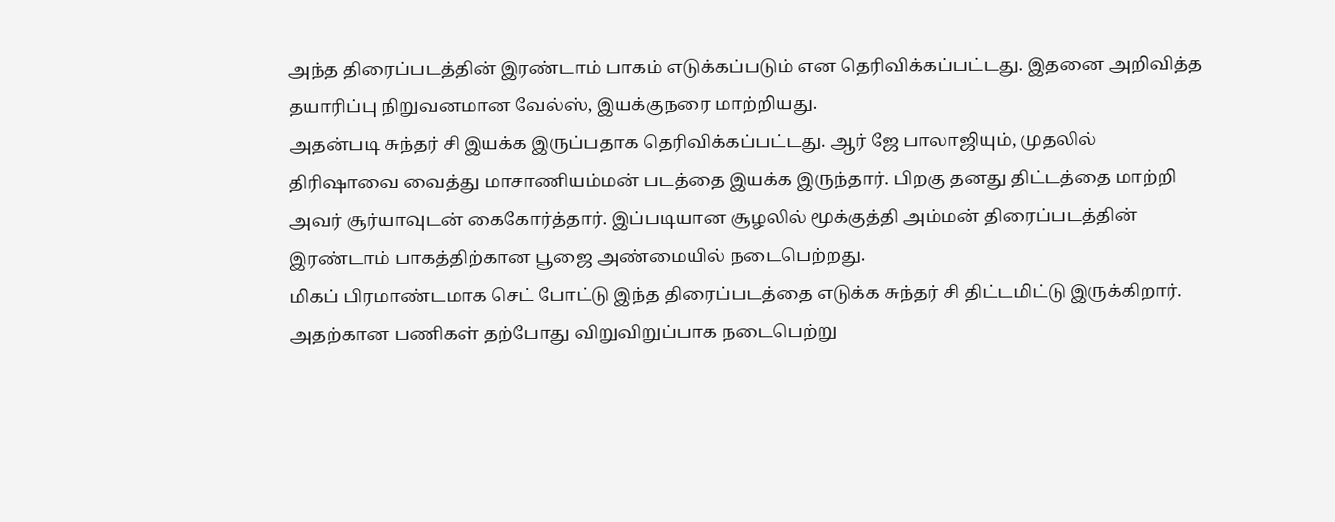அந்த திரைப்படத்தின் இரண்டாம் பாகம் எடுக்கப்படும் என தெரிவிக்கப்பட்டது. இதனை அறிவித்த தயாரிப்பு நிறுவனமான வேல்ஸ், இயக்குநரை மாற்றியது.
அதன்படி சுந்தர் சி இயக்க இருப்பதாக தெரிவிக்கப்பட்டது. ஆர் ஜே பாலாஜியும், முதலில் திரிஷாவை வைத்து மாசாணியம்மன் படத்தை இயக்க இருந்தார். பிறகு தனது திட்டத்தை மாற்றி அவர் சூர்யாவுடன் கைகோர்த்தார். இப்படியான சூழலில் மூக்குத்தி அம்மன் திரைப்படத்தின் இரண்டாம் பாகத்திற்கான பூஜை அண்மையில் நடைபெற்றது.
மிகப் பிரமாண்டமாக செட் போட்டு இந்த திரைப்படத்தை எடுக்க சுந்தர் சி திட்டமிட்டு இருக்கிறார். அதற்கான பணிகள் தற்போது விறுவிறுப்பாக நடைபெற்று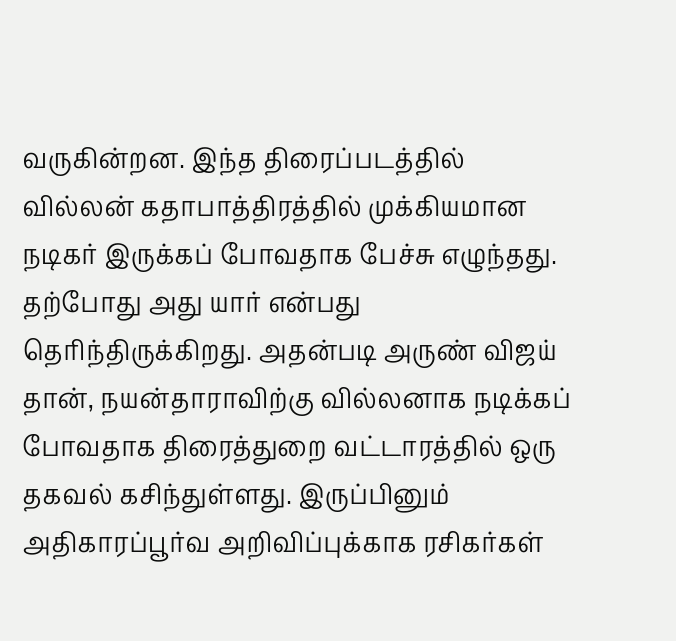வருகின்றன. இந்த திரைப்படத்தில் வில்லன் கதாபாத்திரத்தில் முக்கியமான நடிகர் இருக்கப் போவதாக பேச்சு எழுந்தது. தற்போது அது யார் என்பது தெரிந்திருக்கிறது. அதன்படி அருண் விஜய் தான், நயன்தாராவிற்கு வில்லனாக நடிக்கப் போவதாக திரைத்துறை வட்டாரத்தில் ஒரு தகவல் கசிந்துள்ளது. இருப்பினும் அதிகாரப்பூர்வ அறிவிப்புக்காக ரசிகர்கள்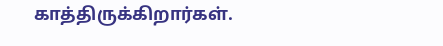காத்திருக்கிறார்கள்.